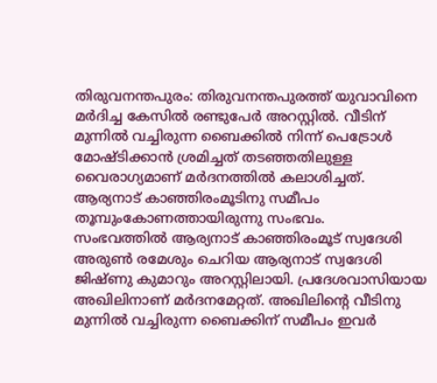തിരുവനന്തപുരം: തിരുവനന്തപുരത്ത് യുവാവിനെ മർദിച്ച കേസിൽ രണ്ടുപേർ അറസ്റ്റിൽ. വീടിന് മുന്നിൽ വച്ചിരുന്ന ബൈക്കിൽ നിന്ന് പെട്രോൾ മോഷ്ടിക്കാൻ ശ്രമിച്ചത് തടഞ്ഞതിലുള്ള വൈരാഗ്യമാണ് മർദനത്തിൽ കലാശിച്ചത്. ആര്യനാട് കാഞ്ഞിരംമൂടിനു സമീപം തൂമ്പുംകോണത്തായിരുന്നു സംഭവം.
സംഭവത്തിൽ ആര്യനാട് കാഞ്ഞിരംമൂട് സ്വദേശി അരുൺ രമേശും ചെറിയ ആര്യനാട് സ്വദേശി ജിഷ്ണു കുമാറും അറസ്റ്റിലായി. പ്രദേശവാസിയായ അഖിലിനാണ് മർദനമേറ്റത്. അഖിലിന്റെ വീടിനു മുന്നിൽ വച്ചിരുന്ന ബൈക്കിന് സമീപം ഇവർ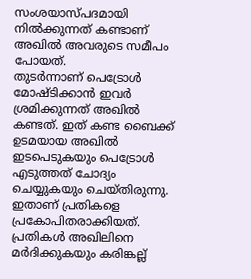സംശയാസ്പദമായി നിൽക്കുന്നത് കണ്ടാണ് അഖിൽ അവരുടെ സമീപം പോയത്.
തുടർന്നാണ് പെട്രോൾ മോഷ്ടിക്കാൻ ഇവർ ശ്രമിക്കുന്നത് അഖിൽ കണ്ടത്. ഇത് കണ്ട ബൈക്ക് ഉടമയായ അഖിൽ ഇടപെടുകയും പെട്രോൾ എടുത്തത് ചോദ്യം ചെയ്യുകയും ചെയ്തിരുന്നു. ഇതാണ് പ്രതികളെ പ്രകോപിതരാക്കിയത്.
പ്രതികൾ അഖിലിനെ മർദിക്കുകയും കരിങ്കല്ല്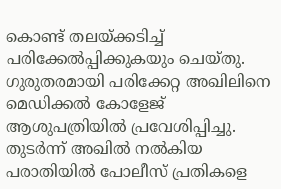കൊണ്ട് തലയ്ക്കടിച്ച് പരിക്കേൽപ്പിക്കുകയും ചെയ്തു. ഗുരുതരമായി പരിക്കേറ്റ അഖിലിനെ മെഡിക്കൽ കോളേജ് ആശുപത്രിയിൽ പ്രവേശിപ്പിച്ചു. തുടർന്ന് അഖിൽ നൽകിയ പരാതിയിൽ പോലീസ് പ്രതികളെ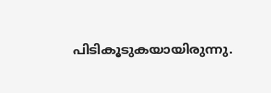പിടികൂടുകയായിരുന്നു.